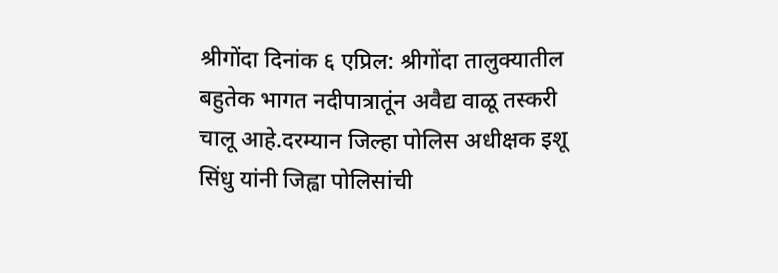श्रीगोंदा दिनांक ६ एप्रिल: श्रीगोंदा तालुक्यातील बहुतेक भागत नदीपात्रातूंन अवैद्य वाळू तस्करी चालू आहे.दरम्यान जिल्हा पोलिस अधीक्षक इशू सिंधु यांनी जिह्वा पोलिसांची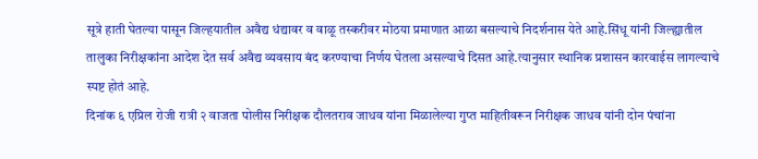सूत्रे हाती घेतल्या पासून जिल्हयातील अवैद्य धंद्यावर व वाळू तस्करीवर मोठया प्रमाणात आळा बसल्याचे निदर्शनास येते आहे.सिंधू यांनी जिल्ह्यातील तालुका निरीक्षकांना आदेश देत सर्व अवैद्य व्यवसाय बंद करण्याचा निर्णय घेतला असल्याचे दिसत आहे.त्यानुसार स्थानिक प्रशासन कारवाईस लागल्याचे स्पष्ट होतं आहे.
दिनांक ६ एप्रिल रोजी रात्री २ वाजता पोलीस निरीक्षक दौलतराव जाधव यांना मिळालेल्या गुप्त माहितीवरून निरीक्षक जाधव यांनी दोन पंचांना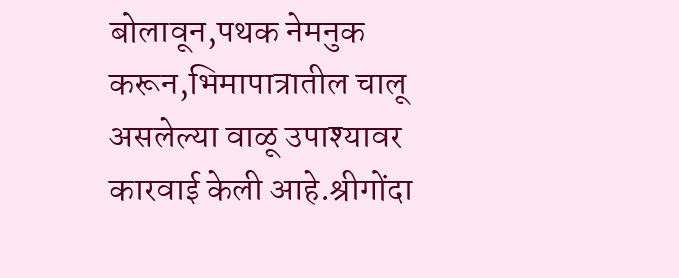बोलावून,पथक नेमनुक करून,भिमापात्रातील चालू असलेल्या वाळू उपाश्यावर कारवाई केली आहे.श्रीगोंदा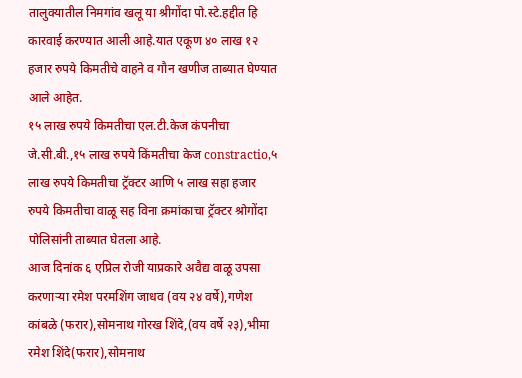तालुक्यातील निमगांव खलू या श्रीगोंदा पो.स्टे.हद्दीत हि कारवाई करण्यात आली आहे.यात एकूण ४० लाख १२ हजार रुपये किमतीचे वाहने व गौन खणीज ताब्यात घेण्यात आले आहेत.
१५ लाख रुपये किमतीचा एल.टी.केज कंपनीचा जे.सी.बी.,१५ लाख रुपये किंमतीचा केज constractio,५ लाख रुपये किमतीचा ट्रॅक्टर आणि ५ लाख सहा हजार रुपये किमतीचा वाळू सह विना क्रमांकाचा ट्रॅक्टर श्रोगोंदा पोलिसांनी ताब्यात घेतला आहे.
आज दिनांक ६ एप्रिल रोजी याप्रकारे अवैद्य वाळू उपसा करणाऱ्या रमेश परमशिंग जाधव (वय २४ वर्षे),गणेश कांबळे (फरार),सोमनाथ गोरख शिंदे,(वय वर्षे २३),भीमा रमेश शिंदे(फरार),सोमनाथ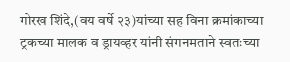गोरख शिंदे,(वय वर्षे २३)यांच्या सह विना क्रमांकाच्या ट्रकच्या मालक व ड्रायव्हर यांनी संगनमताने स्वतःच्या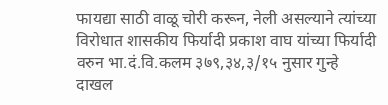फायद्या साठी वाळू चोरी करून, नेली असल्याने त्यांच्या विरोधात शासकीय फिर्यादी प्रकाश वाघ यांच्या फिर्यादी वरुन भा.दं.वि.कलम ३७९,३४,३/१५ नुसार गुन्हे दाखल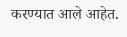करण्यात आले आहेत.